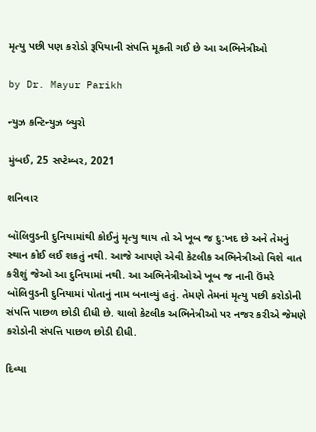મૃત્યુ પછી પણ કરોડો રૂપિયાની સંપત્તિ મૂકતી ગઈ છે આ અભિનેત્રીઓ

by Dr. Mayur Parikh

ન્યુઝ કન્ટિન્યુઝ બ્યુરો

મુંબઈ, 25 સપ્ટેમ્બર, 2021

શનિવાર

બૉલિવુડની દુનિયામાંથી કોઈનું મૃત્યુ થાય તો એ ખૂબ જ દુ:ખદ છે અને તેમનું સ્થાન કોઈ લઈ શકતું નથી. આજે આપણે એવી કેટલીક અભિનેત્રીઓ વિશે વાત કરીશું જેઓ આ દુનિયામાં નથી. આ અભિનેત્રીઓએ ખૂબ જ નાની ઉંમરે બૉલિવુડની દુનિયામાં પોતાનું નામ બનાવ્યું હતું. તેમણે તેમનાં મૃત્યુ પછી કરોડોની સંપત્તિ પાછળ છોડી દીધી છે. ચાલો કેટલીક અભિનેત્રીઓ પર નજર કરીએ જેમણે કરોડોની સંપત્તિ પાછળ છોડી દીધી.

દિવ્યા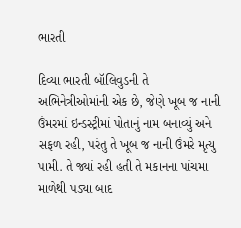ભારતી

દિવ્યા ભારતી બૉલિવુડની તે અભિનેત્રીઓમાંની એક છે, જેણે ખૂબ જ નાની ઉંમરમાં ઇન્ડસ્ટ્રીમાં પોતાનું નામ બનાવ્યું અને સફળ રહી, પરંતુ તે ખૂબ જ નાની ઉંમરે મૃત્યુ પામી. તે જ્યાં રહી હતી તે મકાનના પાંચમા માળેથી પડ્યા બાદ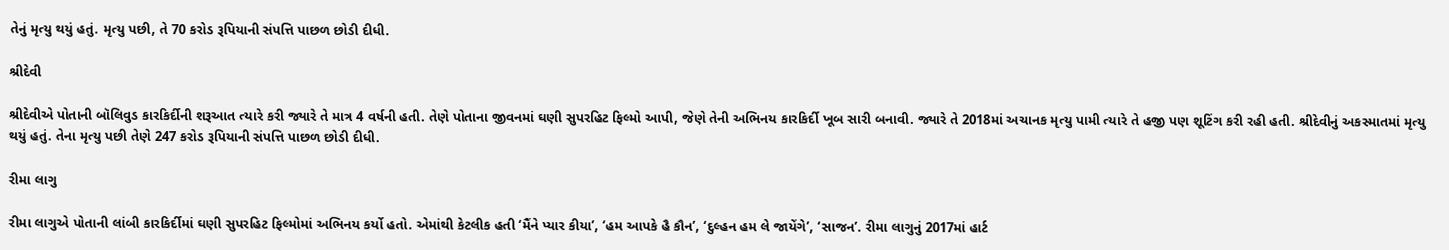તેનું મૃત્યુ થયું હતું. મૃત્યુ પછી, તે 70 કરોડ રૂપિયાની સંપત્તિ પાછળ છોડી દીધી.

શ્રીદેવી

શ્રીદેવીએ પોતાની બૉલિવુડ કારકિર્દીની શરૂઆત ત્યારે કરી જ્યારે તે માત્ર 4 વર્ષની હતી. તેણે પોતાના જીવનમાં ઘણી સુપરહિટ ફિલ્મો આપી, જેણે તેની અભિનય કારકિર્દી ખૂબ સારી બનાવી. જ્યારે તે 2018માં અચાનક મૃત્યુ પામી ત્યારે તે હજી પણ શૂટિંગ કરી રહી હતી. શ્રીદેવીનું અકસ્માતમાં મૃત્યુ થયું હતું. તેના મૃત્યુ પછી તેણે 247 કરોડ રૂપિયાની સંપત્તિ પાછળ છોડી દીધી.

રીમા લાગુ

રીમા લાગુએ પોતાની લાંબી કારકિર્દીમાં ઘણી સુપરહિટ ફિલ્મોમાં અભિનય કર્યો હતો. એમાંથી કેટલીક હતી ‘મૈંને પ્યાર કીયા’, ‘હમ આપકે હૈ કૌન’, ‘દુલ્હન હમ લે જાયેંગે’, ‘સાજન’. રીમા લાગુનું 2017માં હાર્ટ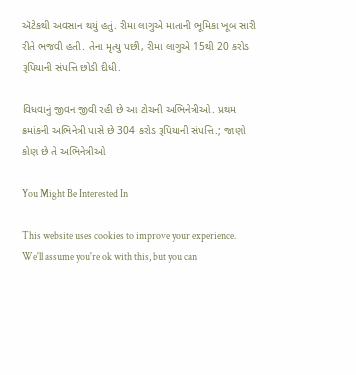ઍટેકથી અવસાન થયું હતું. રીમા લાગુએ માતાની ભૂમિકા ખૂબ સારી રીતે ભજવી હતી. તેના મૃત્યુ પછી, રીમા લાગુએ 15થી 20 કરોડ રૂપિયાની સંપત્તિ છોડી દીધી.

વિધવાનું જીવન જીવી રહી છે આ ટોચની અભિનેત્રીઓ. પ્રથમ ક્રમાંકની અભિનેત્રી પાસે છે 304 કરોડ રૂપિયાની સંપત્તિ.; જાણો કોણ છે તે અભિનેત્રીઓ

You Might Be Interested In

This website uses cookies to improve your experience. We'll assume you're ok with this, but you can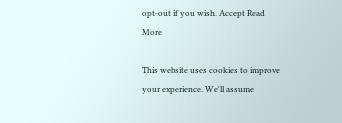opt-out if you wish. Accept Read More

This website uses cookies to improve your experience. We'll assume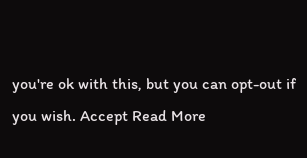you're ok with this, but you can opt-out if you wish. Accept Read More